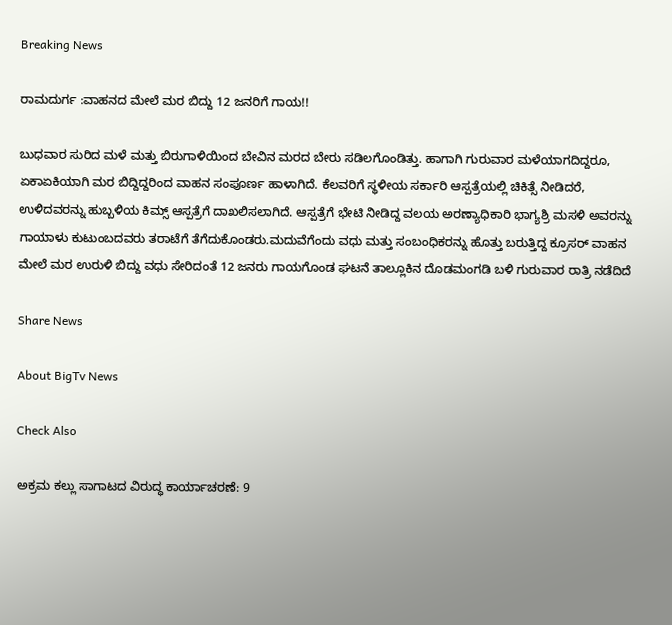Breaking News

ರಾಮದುರ್ಗ :ವಾಹನದ ಮೇಲೆ ಮರ ಬಿದ್ದು 12 ಜನರಿಗೆ ಗಾಯ!!

ಬುಧವಾರ ಸುರಿದ ಮಳೆ ಮತ್ತು ಬಿರುಗಾಳಿಯಿಂದ ಬೇವಿನ ಮರದ ಬೇರು ಸಡಿಲಗೊಂಡಿತ್ತು. ಹಾಗಾಗಿ ಗುರುವಾರ ಮಳೆಯಾಗದಿದ್ದರೂ, ಏಕಾಏಕಿಯಾಗಿ ಮರ ಬಿದ್ದಿದ್ದರಿಂದ ವಾಹನ ಸಂಪೂರ್ಣ ಹಾಳಾಗಿದೆ. ಕೆಲವರಿಗೆ ಸ್ಥಳೀಯ ಸರ್ಕಾರಿ ಆಸ್ಪತ್ರೆಯಲ್ಲಿ ಚಿಕಿತ್ಸೆ ನೀಡಿದರೆ, ಉಳಿದವರನ್ನು ಹುಬ್ಬಳಿಯ ಕಿಮ್ಸ್‌ ಆಸ್ಪತ್ರೆಗೆ ದಾಖಲಿಸಲಾಗಿದೆ. ಆಸ್ಪತ್ರೆಗೆ ಭೇಟಿ ನೀಡಿದ್ದ ವಲಯ ಅರಣ್ಯಾಧಿಕಾರಿ ಭಾಗ್ಯಶ್ರಿ ಮಸಳಿ ಅವರನ್ನು ಗಾಯಾಳು ಕುಟುಂಬದವರು ತರಾಟೆಗೆ ತೆಗೆದುಕೊಂಡರು.ಮದುವೆಗೆಂದು ವಧು ಮತ್ತು ಸಂಬಂಧಿಕರನ್ನು ಹೊತ್ತು ಬರುತ್ತಿದ್ದ ಕ್ರೂಸರ್‌ ವಾಹನ ಮೇಲೆ ಮರ ಉರುಳಿ ಬಿದ್ದು ವಧು ಸೇರಿದಂತೆ 12 ಜನರು ಗಾಯಗೊಂಡ ಘಟನೆ ತಾಲ್ಲೂಕಿನ ದೊಡಮಂಗಡಿ ಬಳಿ ಗುರುವಾರ ರಾತ್ರಿ ನಡೆದಿದೆ

Share News

About BigTv News

Check Also

ಅಕ್ರಮ ಕಲ್ಲು ಸಾಗಾಟದ ವಿರುದ್ಧ ಕಾರ್ಯಾಚರಣೆ: 9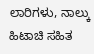ಲಾರಿಗಳು, ನಾಲ್ಕು ಹಿಟಾಚಿ ಸಹಿತ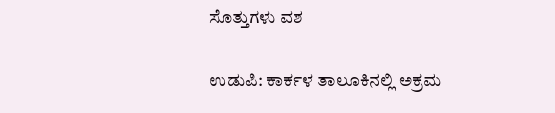ಸೊತ್ತುಗಳು ವಶ

ಉಡುಪಿ: ಕಾರ್ಕಳ ತಾಲೂಕಿನಲ್ಲಿ ಅಕ್ರಮ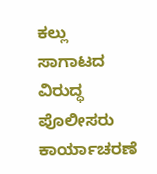ಕಲ್ಲು ಸಾಗಾಟದ ವಿರುದ್ಧ ಪೊಲೀಸರು ಕಾರ್ಯಾಚರಣೆ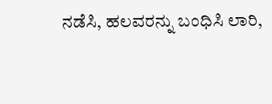ನಡೆಸಿ, ಹಲವರನ್ನು ಬಂಧಿಸಿ ಲಾರಿ,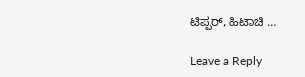ಟಿಪ್ಪರ್, ಹಿಟಾಚಿ …

Leave a Reply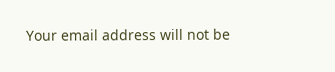Your email address will not be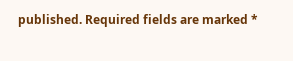published. Required fields are marked *